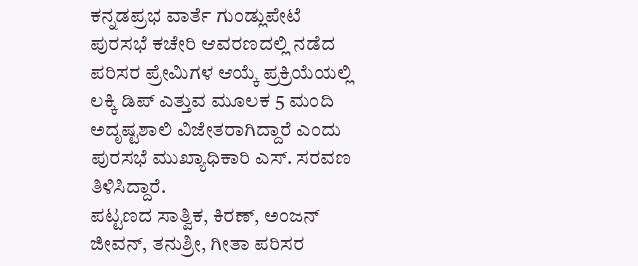ಕನ್ನಡಪ್ರಭ ವಾರ್ತೆ ಗುಂಡ್ಲುಪೇಟೆ
ಪುರಸಭೆ ಕಚೇರಿ ಆವರಣದಲ್ಲಿ ನಡೆದ ಪರಿಸರ ಪ್ರೇಮಿಗಳ ಆಯ್ಕೆ ಪ್ರಕ್ರಿಯೆಯಲ್ಲಿ ಲಕ್ಕಿ ಡಿಪ್ ಎತ್ತುವ ಮೂಲಕ 5 ಮಂದಿ ಅದೃಷ್ಟಶಾಲಿ ವಿಜೇತರಾಗಿದ್ದಾರೆ ಎಂದು ಪುರಸಭೆ ಮುಖ್ಯಾಧಿಕಾರಿ ಎಸ್. ಸರವಣ ತಿಳಿಸಿದ್ದಾರೆ.
ಪಟ್ಟಣದ ಸಾತ್ವಿಕ, ಕಿರಣ್, ಅಂಜನ್ ಜೀವನ್, ತನುಶ್ರೀ, ಗೀತಾ ಪರಿಸರ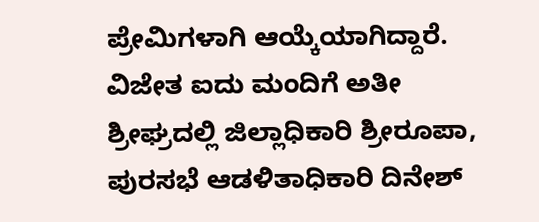ಪ್ರೇಮಿಗಳಾಗಿ ಆಯ್ಕೆಯಾಗಿದ್ದಾರೆ. ವಿಜೇತ ಐದು ಮಂದಿಗೆ ಅತೀ ಶ್ರೀಘ್ರದಲ್ಲಿ ಜಿಲ್ಲಾಧಿಕಾರಿ ಶ್ರೀರೂಪಾ, ಪುರಸಭೆ ಆಡಳಿತಾಧಿಕಾರಿ ದಿನೇಶ್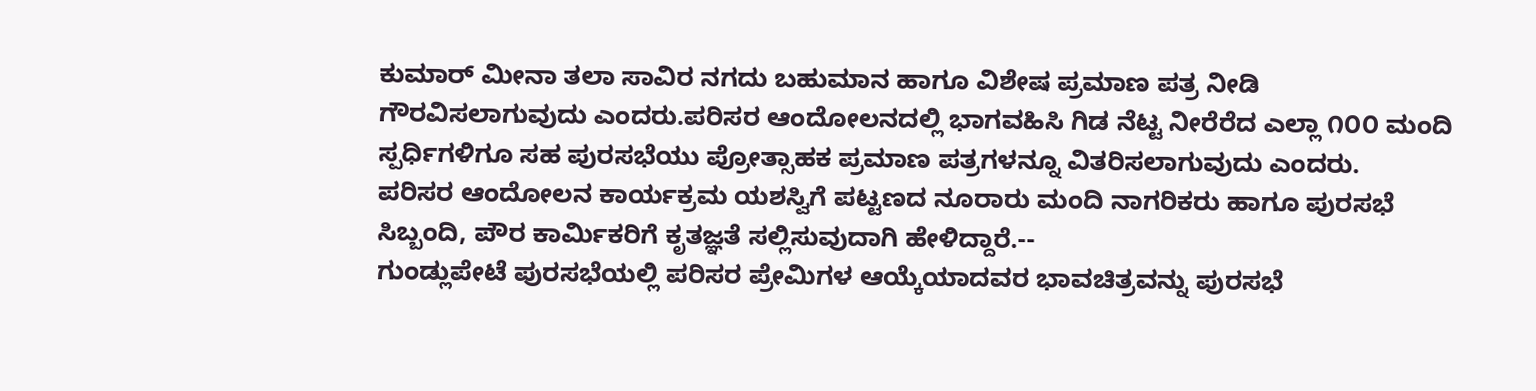ಕುಮಾರ್ ಮೀನಾ ತಲಾ ಸಾವಿರ ನಗದು ಬಹುಮಾನ ಹಾಗೂ ವಿಶೇಷ ಪ್ರಮಾಣ ಪತ್ರ ನೀಡಿ ಗೌರವಿಸಲಾಗುವುದು ಎಂದರು.ಪರಿಸರ ಆಂದೋಲನದಲ್ಲಿ ಭಾಗವಹಿಸಿ ಗಿಡ ನೆಟ್ಟ ನೀರೆರೆದ ಎಲ್ಲಾ ೧೦೦ ಮಂದಿ ಸ್ಪರ್ಧಿಗಳಿಗೂ ಸಹ ಪುರಸಭೆಯು ಪ್ರೋತ್ಸಾಹಕ ಪ್ರಮಾಣ ಪತ್ರಗಳನ್ನೂ ವಿತರಿಸಲಾಗುವುದು ಎಂದರು.
ಪರಿಸರ ಆಂದೋಲನ ಕಾರ್ಯಕ್ರಮ ಯಶಸ್ವಿಗೆ ಪಟ್ಟಣದ ನೂರಾರು ಮಂದಿ ನಾಗರಿಕರು ಹಾಗೂ ಪುರಸಭೆ ಸಿಬ್ಬಂದಿ, ಪೌರ ಕಾರ್ಮಿಕರಿಗೆ ಕೃತಜ್ಞತೆ ಸಲ್ಲಿಸುವುದಾಗಿ ಹೇಳಿದ್ದಾರೆ.--
ಗುಂಡ್ಲುಪೇಟೆ ಪುರಸಭೆಯಲ್ಲಿ ಪರಿಸರ ಪ್ರೇಮಿಗಳ ಆಯ್ಕೆಯಾದವರ ಭಾವಚಿತ್ರವನ್ನು ಪುರಸಭೆ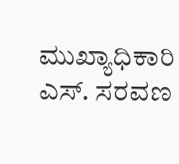ಮುಖ್ಯಾಧಿಕಾರಿ ಎಸ್. ಸರವಣ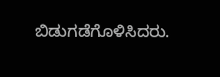ಬಿಡುಗಡೆಗೊಳಿಸಿದರು.